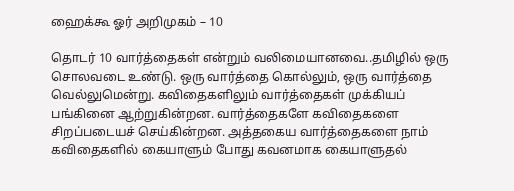ஹைக்கூ ஓர் அறிமுகம் – 10

தொடர் 10 வார்த்தைகள் என்றும் வலிமையானவை..தமிழில் ஒரு சொலவடை உண்டு. ஒரு வார்த்தை கொல்லும், ஒரு வார்த்தை வெல்லுமென்று. கவிதைகளிலும் வார்த்தைகள் முக்கியப் பங்கினை ஆற்றுகின்றன. வார்த்தைகளே கவிதைகளை சிறப்படையச் செய்கின்றன. அத்தகைய வார்த்தைகளை நாம் கவிதைகளில் கையாளும் போது கவனமாக கையாளுதல்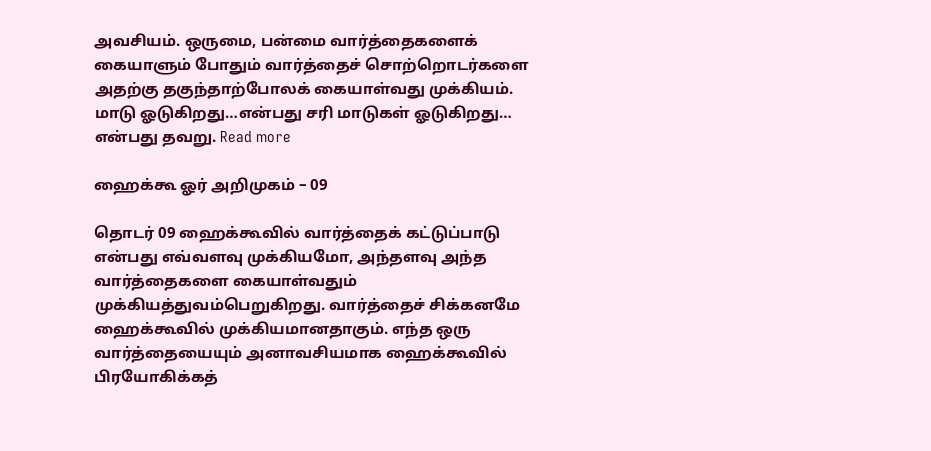அவசியம். ஒருமை, பன்மை வார்த்தைகளைக் கையாளும் போதும் வார்த்தைச் சொற்றொடர்களை அதற்கு தகுந்தாற்போலக் கையாள்வது முக்கியம். மாடு ஓடுகிறது…என்பது சரி மாடுகள் ஓடுகிறது… என்பது தவறு. Read more

ஹைக்கூ ஓர் அறிமுகம் – 09

தொடர் 09 ஹைக்கூவில் வார்த்தைக் கட்டுப்பாடு என்பது எவ்வளவு முக்கியமோ, அந்தளவு அந்த வார்த்தைகளை கையாள்வதும் முக்கியத்துவம்பெறுகிறது. வார்த்தைச் சிக்கனமே ஹைக்கூவில் முக்கியமானதாகும். எந்த ஒரு வார்த்தையையும் அனாவசியமாக ஹைக்கூவில் பிரயோகிக்கத்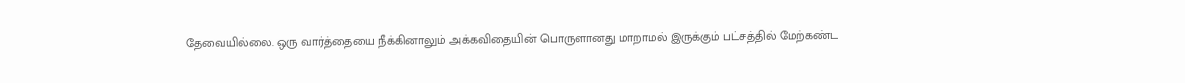தேவையில்லை. ஒரு வார்த்தையை நீக்கினாலும் அக்கவிதையின் பொருளானது மாறாமல் இருக்கும் பட்சத்தில் மேற்கண்ட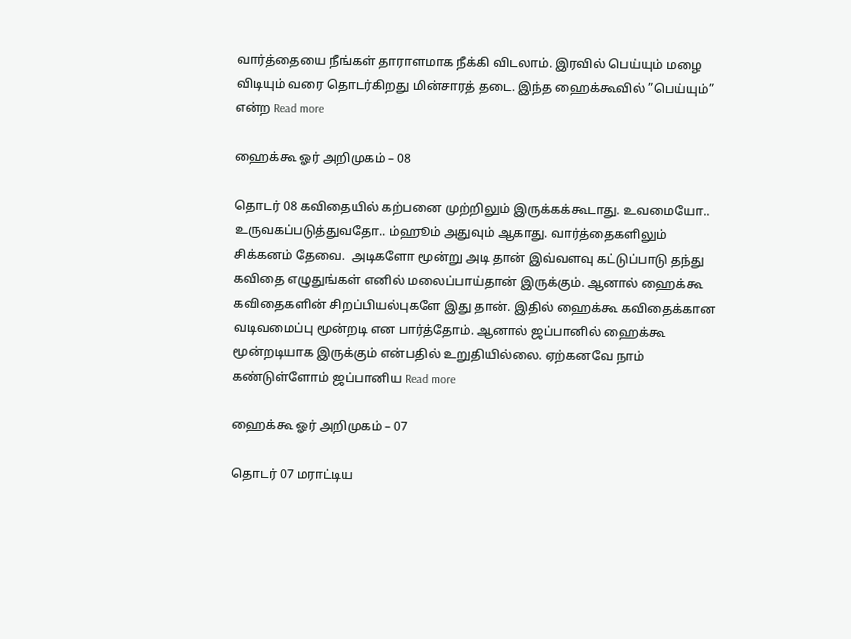வார்த்தையை நீங்கள் தாராளமாக நீக்கி விடலாம். இரவில் பெய்யும் மழை விடியும் வரை தொடர்கிறது மின்சாரத் தடை. இந்த ஹைக்கூவில் ”பெய்யும்” என்ற Read more

ஹைக்கூ ஓர் அறிமுகம் – 08

தொடர் 08 கவிதையில் கற்பனை முற்றிலும் இருக்கக்கூடாது. உவமையோ.. உருவகப்படுத்துவதோ.. ம்ஹூம் அதுவும் ஆகாது. வார்த்தைகளிலும் சிக்கனம் தேவை.  அடிகளோ மூன்று அடி தான் இவ்வளவு கட்டுப்பாடு தந்து கவிதை எழுதுங்கள் எனில் மலைப்பாய்தான் இருக்கும். ஆனால் ஹைக்கூ கவிதைகளின் சிறப்பியல்புகளே இது தான். இதில் ஹைக்கூ கவிதைக்கான வடிவமைப்பு மூன்றடி என பார்த்தோம். ஆனால் ஜப்பானில் ஹைக்கூ மூன்றடியாக இருக்கும் என்பதில் உறுதியில்லை. ஏற்கனவே நாம் கண்டுள்ளோம் ஜப்பானிய Read more

ஹைக்கூ ஓர் அறிமுகம் – 07

தொடர் 07 மராட்டிய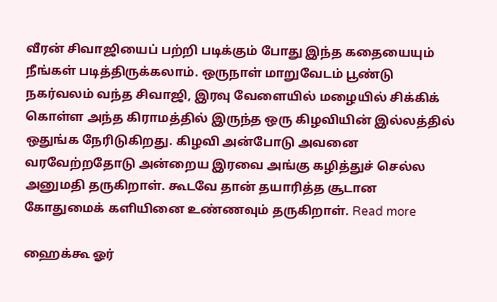வீரன் சிவாஜியைப் பற்றி படிக்கும் போது இந்த கதையையும் நீங்கள் படித்திருக்கலாம். ஒருநாள் மாறுவேடம் பூண்டு நகர்வலம் வந்த சிவாஜி, இரவு வேளையில் மழையில் சிக்கிக் கொள்ள அந்த கிராமத்தில் இருந்த ஒரு கிழவியின் இல்லத்தில் ஒதுங்க நேரிடுகிறது. கிழவி அன்போடு அவனை வரவேற்றதோடு அன்றைய இரவை அங்கு கழித்துச் செல்ல அனுமதி தருகிறாள். கூடவே தான் தயாரித்த சூடான கோதுமைக் களியினை உண்ணவும் தருகிறாள். Read more

ஹைக்கூ ஓர்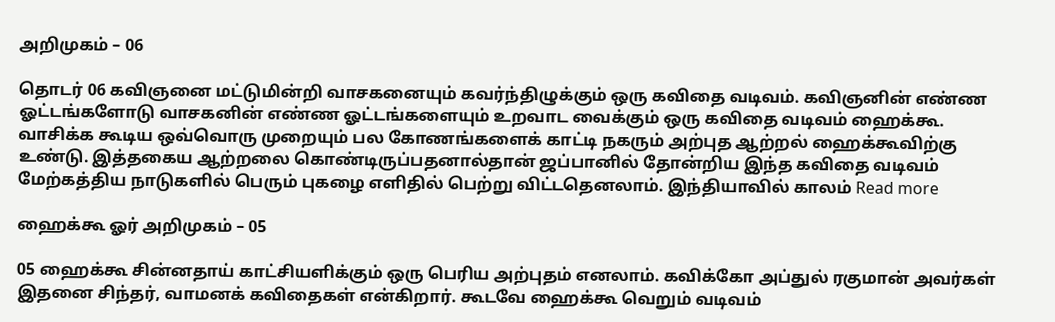அறிமுகம் – 06

தொடர் 06 கவிஞனை மட்டுமின்றி வாசகனையும் கவர்ந்திழுக்கும் ஒரு கவிதை வடிவம். கவிஞனின் எண்ண ஓட்டங்களோடு வாசகனின் எண்ண ஓட்டங்களையும் உறவாட வைக்கும் ஒரு கவிதை வடிவம் ஹைக்கூ. வாசிக்க கூடிய ஒவ்வொரு முறையும் பல கோணங்களைக் காட்டி நகரும் அற்புத ஆற்றல் ஹைக்கூவிற்கு உண்டு. இத்தகைய ஆற்றலை கொண்டிருப்பதனால்தான் ஜப்பானில் தோன்றிய இந்த கவிதை வடிவம் மேற்கத்திய நாடுகளில் பெரும் புகழை எளிதில் பெற்று விட்டதெனலாம். இந்தியாவில் காலம் Read more

ஹைக்கூ ஓர் அறிமுகம் – 05

05 ஹைக்கூ சின்னதாய் காட்சியளிக்கும் ஒரு பெரிய அற்புதம் எனலாம். கவிக்கோ அப்துல் ரகுமான் அவர்கள் இதனை சிந்தர், வாமனக் கவிதைகள் என்கிறார். கூடவே ஹைக்கூ வெறும் வடிவம்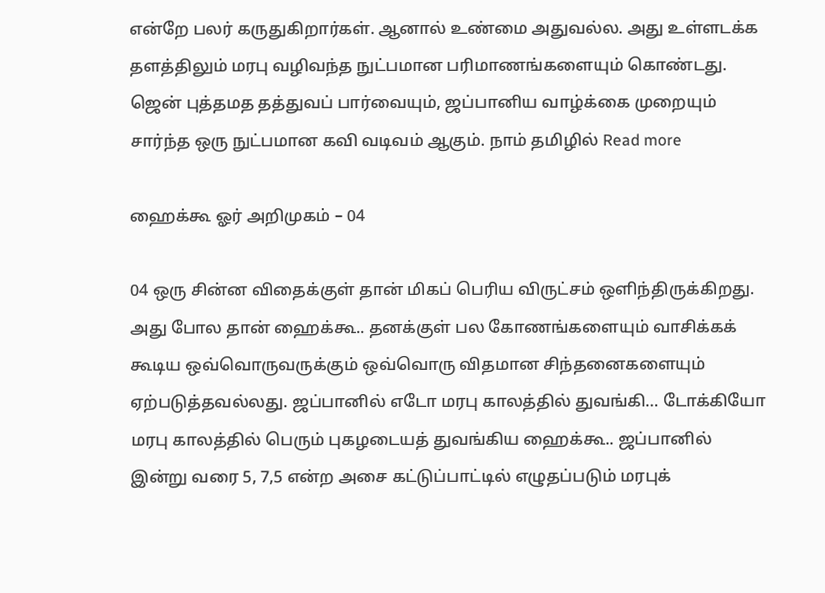என்றே பலர் கருதுகிறார்கள். ஆனால் உண்மை அதுவல்ல. அது உள்ளடக்க தளத்திலும் மரபு வழிவந்த நுட்பமான பரிமாணங்களையும் கொண்டது. ஜென் புத்தமத தத்துவப் பார்வையும், ஜப்பானிய வாழ்க்கை முறையும் சார்ந்த ஒரு நுட்பமான கவி வடிவம் ஆகும். நாம் தமிழில் Read more

ஹைக்கூ ஓர் அறிமுகம் – 04

04 ஒரு சின்ன விதைக்குள் தான் மிகப் பெரிய விருட்சம் ஒளிந்திருக்கிறது. அது போல தான் ஹைக்கூ.. தனக்குள் பல கோணங்களையும் வாசிக்கக் கூடிய ஒவ்வொருவருக்கும் ஒவ்வொரு விதமான சிந்தனைகளையும் ஏற்படுத்தவல்லது. ஜப்பானில் எடோ மரபு காலத்தில் துவங்கி… டோக்கியோ மரபு காலத்தில் பெரும் புகழடையத் துவங்கிய ஹைக்கூ.. ஜப்பானில் இன்று வரை 5, 7,5 என்ற அசை கட்டுப்பாட்டில் எழுதப்படும் மரபுக்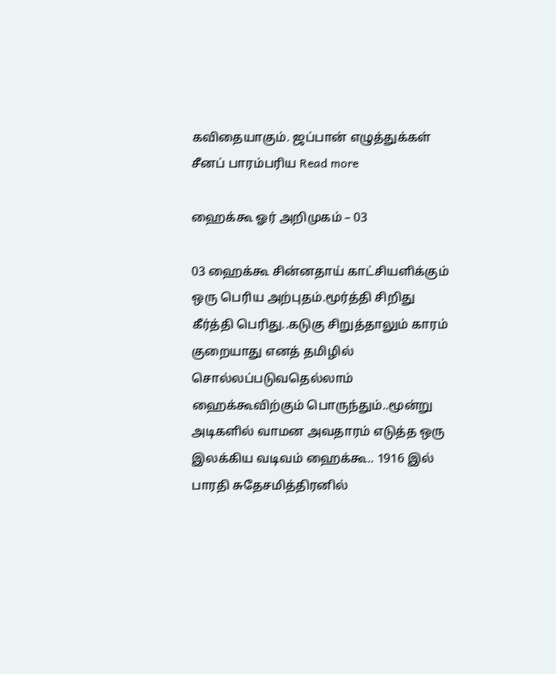கவிதையாகும். ஜப்பான் எழுத்துக்கள் சீனப் பாரம்பரிய Read more

ஹைக்கூ ஓர் அறிமுகம் – 03

03 ஹைக்கூ சின்னதாய் காட்சியளிக்கும் ஒரு பெரிய அற்புதம்.மூர்த்தி சிறிது கீர்த்தி பெரிது..கடுகு சிறுத்தாலும் காரம் குறையாது எனத் தமிழில் சொல்லப்படுவதெல்லாம் ஹைக்கூவிற்கும் பொருந்தும்..மூன்று அடிகளில் வாமன அவதாரம் எடுத்த ஒரு இலக்கிய வடிவம் ஹைக்கூ.. 1916 இல் பாரதி சுதேசமித்திரனில்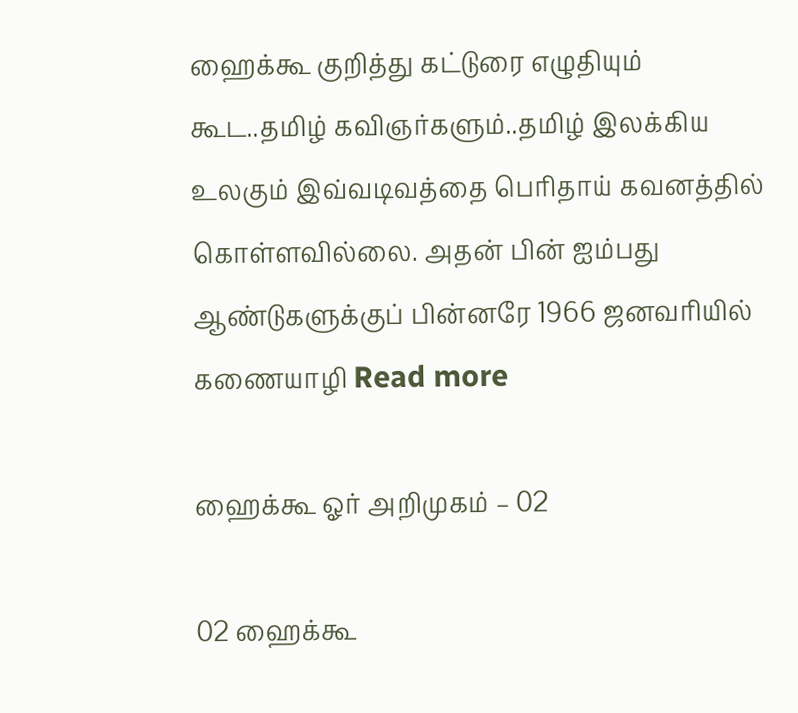ஹைக்கூ குறித்து கட்டுரை எழுதியும் கூட..தமிழ் கவிஞர்களும்..தமிழ் இலக்கிய உலகும் இவ்வடிவத்தை பெரிதாய் கவனத்தில் கொள்ளவில்லை. அதன் பின் ஐம்பது ஆண்டுகளுக்குப் பின்னரே 1966 ஜனவரியில் கணையாழி Read more

ஹைக்கூ ஓர் அறிமுகம் – 02

02 ஹைக்கூ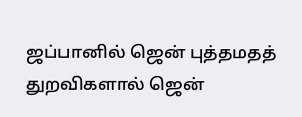ஜப்பானில் ஜென் புத்தமதத் துறவிகளால் ஜென்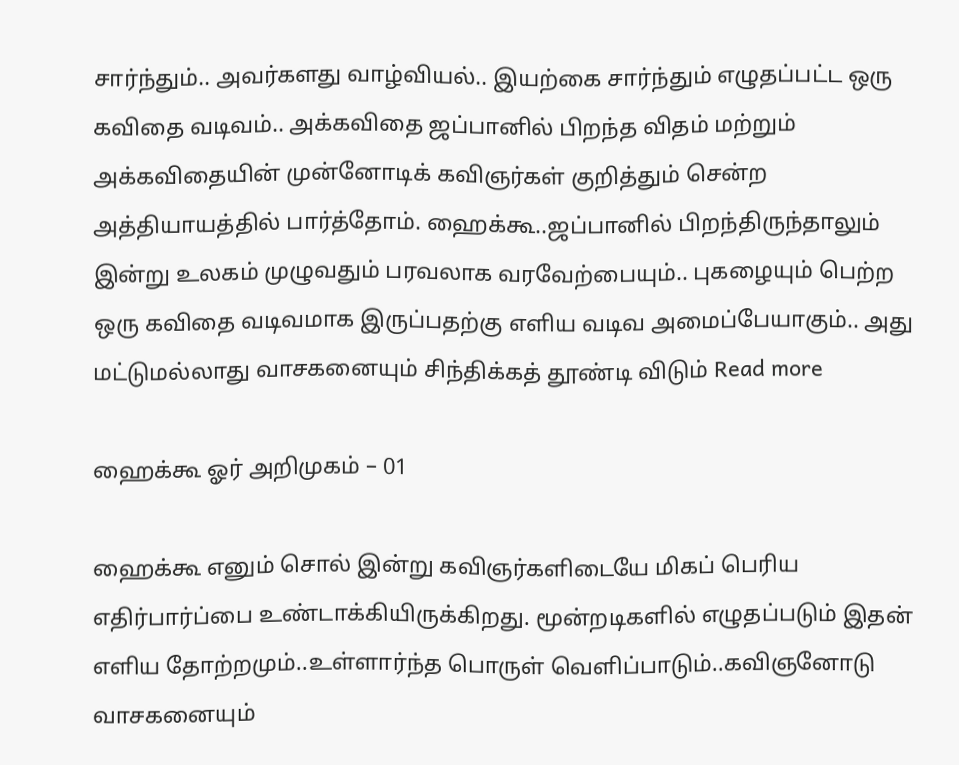சார்ந்தும்.. அவர்களது வாழ்வியல்.. இயற்கை சார்ந்தும் எழுதப்பட்ட ஒரு கவிதை வடிவம்.. அக்கவிதை ஜப்பானில் பிறந்த விதம் மற்றும் அக்கவிதையின் முன்னோடிக் கவிஞர்கள் குறித்தும் சென்ற அத்தியாயத்தில் பார்த்தோம். ஹைக்கூ..ஜப்பானில் பிறந்திருந்தாலும் இன்று உலகம் முழுவதும் பரவலாக வரவேற்பையும்.. புகழையும் பெற்ற ஒரு கவிதை வடிவமாக இருப்பதற்கு எளிய வடிவ அமைப்பேயாகும்.. அது மட்டுமல்லாது வாசகனையும் சிந்திக்கத் தூண்டி விடும் Read more

ஹைக்கூ ஓர் அறிமுகம் – 01

ஹைக்கூ எனும் சொல் இன்று கவிஞர்களிடையே மிகப் பெரிய எதிர்பார்ப்பை உண்டாக்கியிருக்கிறது. மூன்றடிகளில் எழுதப்படும் இதன் எளிய தோற்றமும்..உள்ளார்ந்த பொருள் வெளிப்பாடும்..கவிஞனோடு வாசகனையும்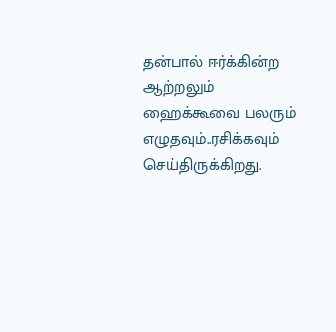தன்பால் ஈர்க்கின்ற ஆற்றலும் ஹைக்கூவை பலரும் எழுதவும்..ரசிக்கவும் செய்திருக்கிறது.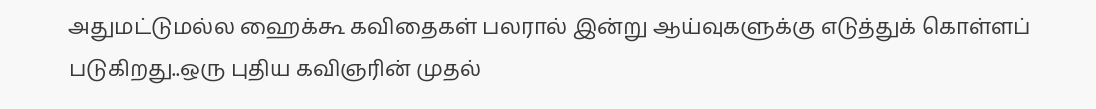அதுமட்டுமல்ல ஹைக்கூ கவிதைகள் பலரால் இன்று ஆய்வுகளுக்கு எடுத்துக் கொள்ளப் படுகிறது..ஒரு புதிய கவிஞரின் முதல்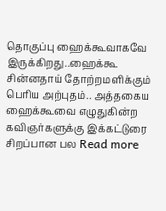தொகுப்பு ஹைக்கூவாகவே இருக்கிறது..ஹைக்கூ சின்னதாய் தோற்றமளிக்கும் பெரிய அற்புதம்.. அத்தகைய ஹைக்கூவை எழுதுகின்ற கவிஞர்களுக்கு இக்கட்டுரை சிறப்பான பல Read more